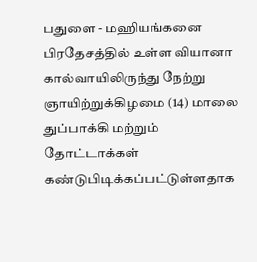பதுளை - மஹியங்கனை பிரதேசத்தில் உள்ள வியானா கால்வாயிலிருந்து நேற்று ஞாயிற்றுக்கிழமை (14) மாலை துப்பாக்கி மற்றும் தோட்டாக்கள் கண்டுபிடிக்கப்பட்டுள்ளதாக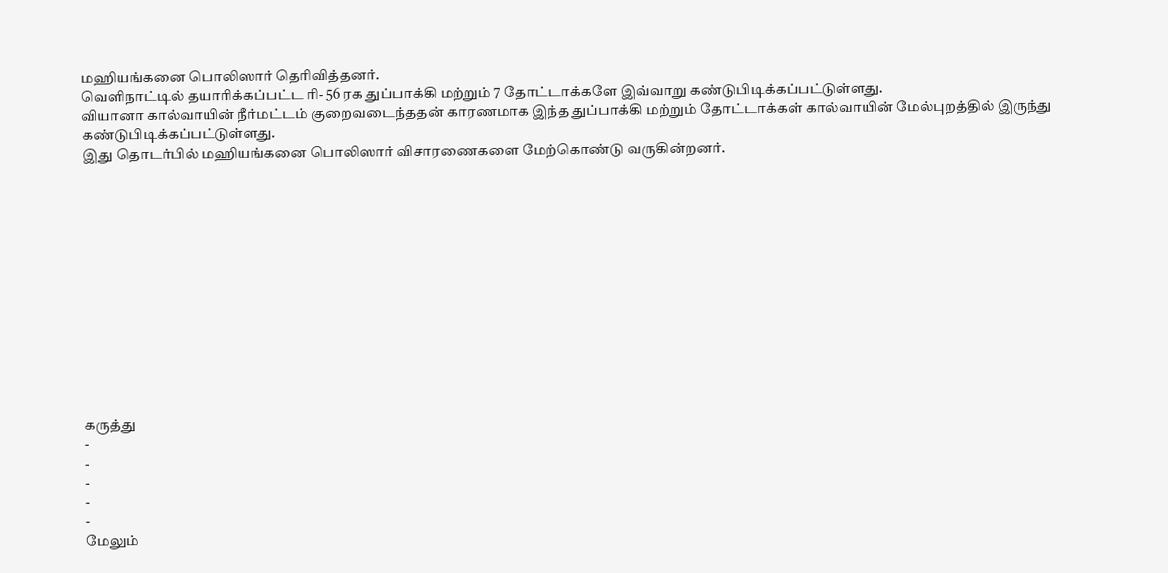மஹியங்கனை பொலிஸார் தெரிவித்தனர்.
வெளிநாட்டில் தயாரிக்கப்பட்ட ரி- 56 ரக துப்பாக்கி மற்றும் 7 தோட்டாக்களே இவ்வாறு கண்டுபிடிக்கப்பட்டுள்ளது.
வியானா கால்வாயின் நீர்மட்டம் குறைவடைந்ததன் காரணமாக இந்த துப்பாக்கி மற்றும் தோட்டாக்கள் கால்வாயின் மேல்புறத்தில் இருந்து கண்டுபிடிக்கப்பட்டுள்ளது.
இது தொடர்பில் மஹியங்கனை பொலிஸார் விசாரணைகளை மேற்கொண்டு வருகின்றனர்.













கருத்து
-
-
-
-
-
மேலும்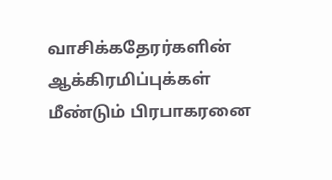வாசிக்கதேரர்களின் ஆக்கிரமிப்புக்கள் மீண்டும் பிரபாகரனை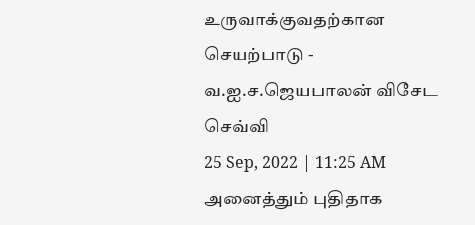உருவாக்குவதற்கான செயற்பாடு - வ.ஐ.ச.ஜெயபாலன் விசேட செவ்வி
25 Sep, 2022 | 11:25 AM
அனைத்தும் புதிதாக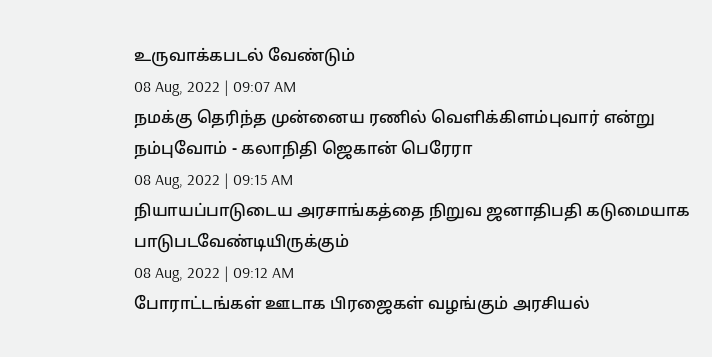உருவாக்கபடல் வேண்டும்
08 Aug, 2022 | 09:07 AM
நமக்கு தெரிந்த முன்னைய ரணில் வெளிக்கிளம்புவார் என்று நம்புவோம் - கலாநிதி ஜெகான் பெரேரா
08 Aug, 2022 | 09:15 AM
நியாயப்பாடுடைய அரசாங்கத்தை நிறுவ ஜனாதிபதி கடுமையாக பாடுபடவேண்டியிருக்கும்
08 Aug, 2022 | 09:12 AM
போராட்டங்கள் ஊடாக பிரஜைகள் வழங்கும் அரசியல்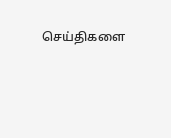செய்திகளை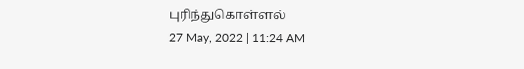புரிந்துகொள்ளல்
27 May, 2022 | 11:24 AM